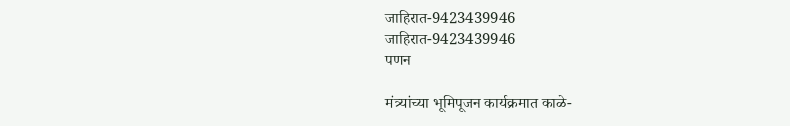जाहिरात-9423439946
जाहिरात-9423439946
पणन

मंत्र्यांच्या भूमिपूजन कार्यक्रमात काळे-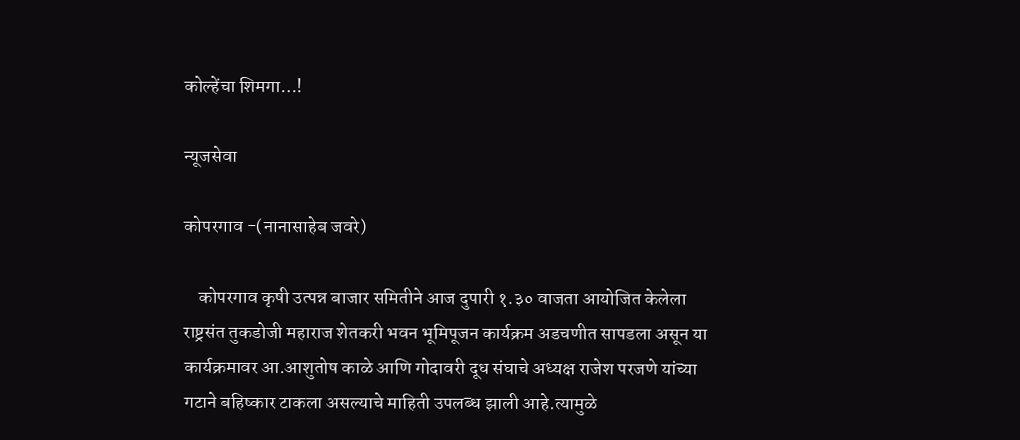कोल्हेंचा शिमगा…!

न्यूजसेवा

कोपरगाव -(नानासाहेब जवरे)

    कोपरगाव कृषी उत्पन्न बाजार समितीने आज दुपारी १.३० वाजता आयोजित केलेला राष्ट्रसंत तुकडोजी महाराज शेतकरी भवन भूमिपूजन कार्यक्रम अडचणीत सापडला असून या कार्यक्रमावर आ.आशुतोष काळे आणि गोदावरी दूध संघाचे अध्यक्ष राजेश परजणे यांच्या गटाने बहिष्कार टाकला असल्याचे माहिती उपलब्ध झाली आहे.त्यामुळे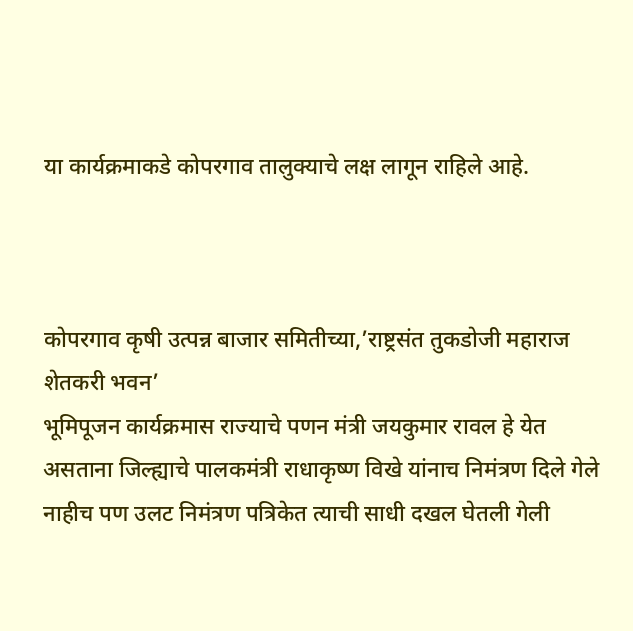या कार्यक्रमाकडे कोपरगाव तालुक्याचे लक्ष लागून राहिले आहे.



कोपरगाव कृषी उत्पन्न बाजार समितीच्या,’राष्ट्रसंत तुकडोजी महाराज शेतकरी भवन’
भूमिपूजन कार्यक्रमास राज्याचे पणन मंत्री जयकुमार रावल हे येत असताना जिल्ह्याचे पालकमंत्री राधाकृष्ण विखे यांनाच निमंत्रण दिले गेले नाहीच पण उलट निमंत्रण पत्रिकेत त्याची साधी दखल घेतली गेली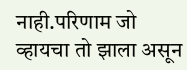नाही.परिणाम जो व्हायचा तो झाला असून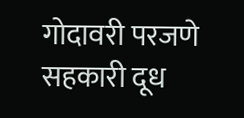गोदावरी परजणे सहकारी दूध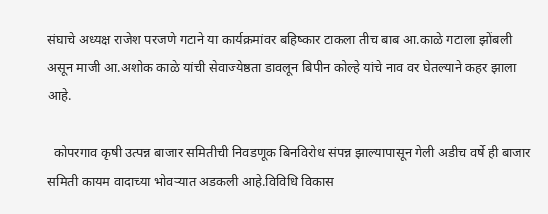संघाचे अध्यक्ष राजेश परजणे गटाने या कार्यक्रमांवर बहिष्कार टाकला तीच बाब आ.काळे गटाला झोंबली असून माजी आ.अशोक काळे यांची सेवाज्येष्ठता डावलून बिपीन कोल्हे यांचे नाव वर घेतल्याने कहर झाला आहे.

  कोपरगाव कृषी उत्पन्न बाजार समितीची निवडणूक बिनविरोध संपन्न झाल्यापासून गेली अडीच वर्षे ही बाजार समिती कायम वादाच्या भोवऱ्यात अडकली आहे.विविधि विकास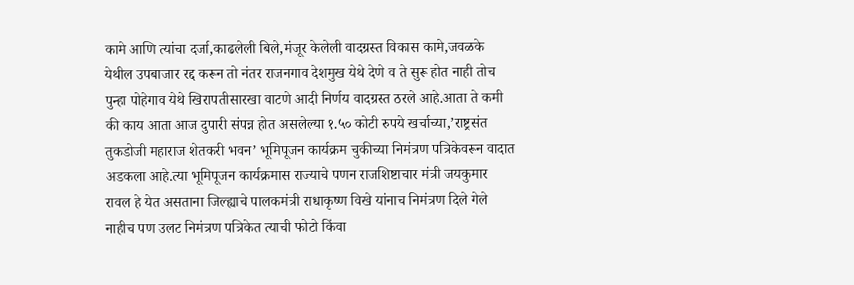कामे आणि त्यांचा दर्जा,काढलेली बिले,मंजूर केलेली वादग्रस्त विकास कामे,जवळके येथील उपबाजार रद्द करून तो नंतर राजनगाव देशमुख येथे देणे व ते सुरू होत नाही तोच पुन्हा पोहेगाव येथे खिरापतीसारखा वाटणे आदी निर्णय वादग्रस्त ठरले आहे.आता ते कमी की काय आता आज दुपारी संपन्न होत असलेल्या १.५० कोटी रुपये खर्चाच्या,’राष्ट्रसंत तुकडोजी महाराज शेतकरी भवन’ भूमिपूजन कार्यक्रम चुकीच्या निमंत्रण पत्रिकेवरून वादात अडकला आहे.त्या भूमिपूजन कार्यक्रमास राज्याचे पणन राजशिष्टाचार मंत्री जयकुमार रावल हे येत असताना जिल्ह्याचे पालकमंत्री राधाकृष्ण विखे यांनाच निमंत्रण दिले गेले नाहीच पण उलट निमंत्रण पत्रिकेत त्याची फोटो किंवा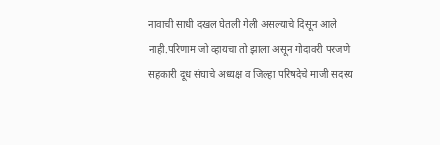नावाची साधी दखल घेतली गेली असल्याचे दिसून आले नाही.परिणाम जो व्हायचा तो झाला असून गोदावरी परजणे सहकारी दूध संघाचे अध्यक्ष व जिल्हा परिषदेचे माजी सदस्य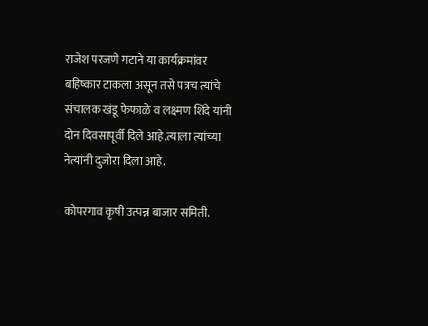राजेश परजणे गटाने या कार्यक्रमांवर बहिष्कार टाकला असून तसे पत्रच त्यांचे संचालक खंडू फेफाळे व लक्ष्मण शिंदे यांनी दोन दिवसापूर्वी दिले आहे.त्याला त्यांच्या नेत्यांनी दुजोरा दिला आहे.

कोपरगाव कृषी उत्पन्न बाजार समिती.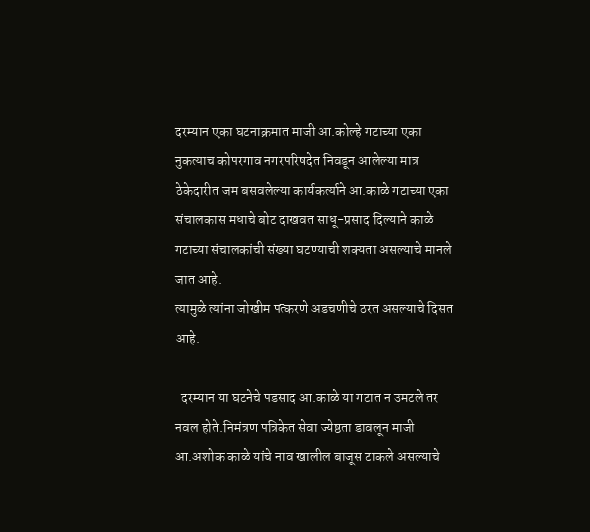दरम्यान एका घटनाक्रमात माजी आ.कोल्हे गटाच्या एका नुकत्याच कोपरगाव नगरपरिषदेत निवडून आलेल्या मात्र ठेकेदारीत जम बसवलेल्या कार्यकर्त्याने आ.काळे गटाच्या एका संचालकास मधाचे बोट दाखवत साधू-प्रसाद दिल्याने काळे गटाच्या संचालकांची संख्या घटण्याची शक्यता असल्याचे मानले जात आहे.
त्यामुळे त्यांना जोखीम पत्करणे अडचणीचे ठरत असल्याचे दिसत आहे.

  दरम्यान या घटनेचे पडसाद आ.काळे या गटात न उमटले तर नवल होते.निमंत्रण पत्रिकेत सेवा ज्येष्ठता डावलून माजी आ.अशोक काळे यांचे नाव खालील बाजूस टाकले असल्याचे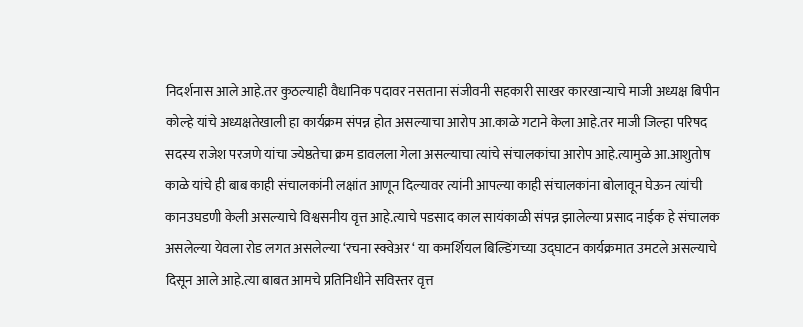निदर्शनास आले आहे.तर कुठल्याही वैधानिक पदावर नसताना संजीवनी सहकारी साखर कारखान्याचे माजी अध्यक्ष बिपीन कोल्हे यांचे अध्यक्षतेखाली हा कार्यक्रम संपन्न होत असल्याचा आरोप आ.काळे गटाने केला आहे.तर माजी जिल्हा परिषद सदस्य राजेश परजणे यांचा ज्येष्ठतेचा क्रम डावलला गेला असल्याचा त्यांचे संचालकांचा आरोप आहे.त्यामुळे आ.आशुतोष काळे यांचे ही बाब काही संचालकांनी लक्षांत आणून दिल्यावर त्यांनी आपल्या काही संचालकांना बोलावून घेऊन त्यांची कानउघडणी केली असल्याचे विश्वसनीय वृत्त आहे.त्याचे पडसाद काल सायंकाळी संपन्न झालेल्या प्रसाद नाईक हे संचालक असलेल्या येवला रोड लगत असलेल्या ‘रचना स्क्वेअर ‘ या कमर्शियल बिल्डिंगच्या उद्घाटन कार्यक्रमात उमटले असल्याचे दिसून आले आहे.त्या बाबत आमचे प्रतिनिधीने सविस्तर वृत्त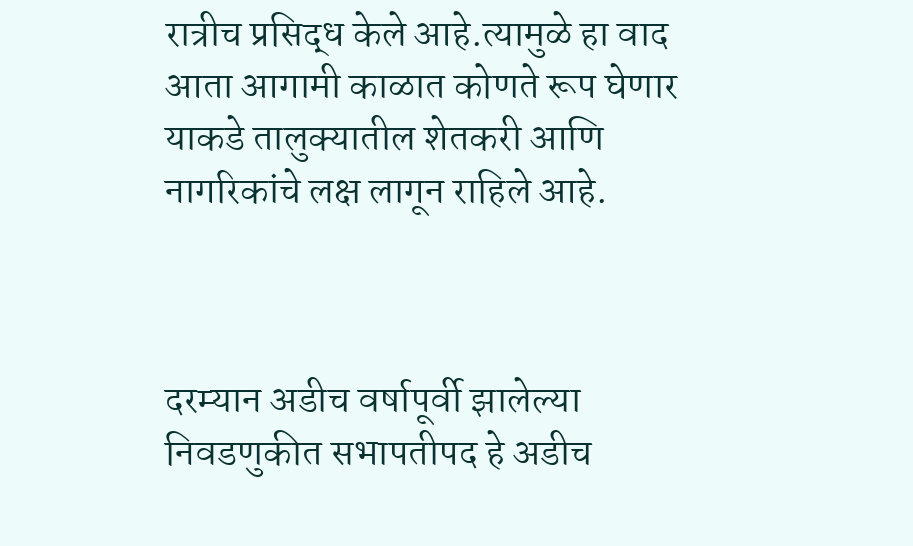रात्रीच प्रसिद्ध केले आहे.त्यामुळे हा वाद आता आगामी काळात कोणते रूप घेणार याकडे तालुक्यातील शेतकरी आणि नागरिकांचे लक्ष लागून राहिले आहे.



दरम्यान अडीच वर्षापूर्वी झालेल्या निवडणुकीत सभापतीपद हे अडीच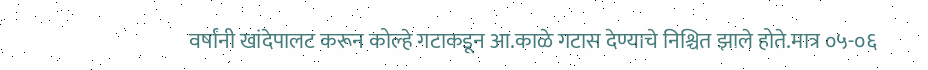वर्षांनी खांदेपालट करून कोल्हे गटाकडून आ.काळे गटास देण्याचे निश्चित झाले होते.मात्र ०५-०६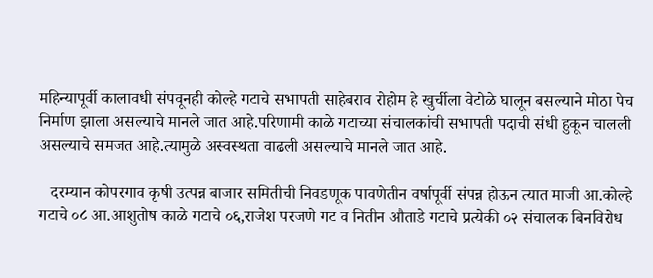महिन्यापूर्वी कालावधी संपवूनही कोल्हे गटाचे सभापती साहेबराव रोहोम हे खुर्चीला वेटोळे घालून बसल्याने मोठा पेच निर्माण झाला असल्याचे मानले जात आहे.परिणामी काळे गटाच्या संचालकांची सभापती पदाची संधी हुकून चालली असल्याचे समजत आहे.त्यामुळे अस्वस्थता वाढली असल्याचे मानले जात आहे.

   दरम्यान कोपरगाव कृषी उत्पन्न बाजार समितीची निवडणूक पावणेतीन वर्षापूर्वी संपन्न होऊन त्यात माजी आ.कोल्हे गटाचे ०८ आ.आशुतोष काळे गटाचे ०६,राजेश परजणे गट व नितीन औताडे गटाचे प्रत्येकी ०२ संचालक बिनविरोध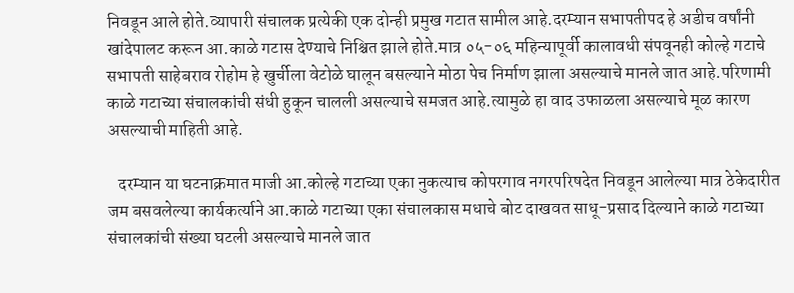निवडून आले होते.व्यापारी संचालक प्रत्येकी एक दोन्ही प्रमुख गटात सामील आहे.दरम्यान सभापतीपद हे अडीच वर्षांनी खांदेपालट करून आ.काळे गटास देण्याचे निश्चित झाले होते.मात्र ०५-०६ महिन्यापूर्वी कालावधी संपवूनही कोल्हे गटाचे सभापती साहेबराव रोहोम हे खुर्चीला वेटोळे घालून बसल्याने मोठा पेच निर्माण झाला असल्याचे मानले जात आहे.परिणामी काळे गटाच्या संचालकांची संधी हुकून चालली असल्याचे समजत आहे.त्यामुळे हा वाद उफाळला असल्याचे मूळ कारण असल्याची माहिती आहे.

   दरम्यान या घटनाक्रमात माजी आ.कोल्हे गटाच्या एका नुकत्याच कोपरगाव नगरपरिषदेत निवडून आलेल्या मात्र ठेकेदारीत जम बसवलेल्या कार्यकर्त्याने आ.काळे गटाच्या एका संचालकास मधाचे बोट दाखवत साधू-प्रसाद दिल्याने काळे गटाच्या संचालकांची संख्या घटली असल्याचे मानले जात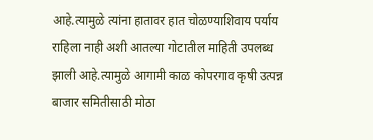आहे.त्यामुळे त्यांना हातावर हात चोळण्याशिवाय पर्याय राहिला नाही अशी आतल्या गोटातील माहिती उपलब्ध झाली आहे.त्यामुळे आगामी काळ कोपरगाव कृषी उत्पन्न बाजार समितीसाठी मोठा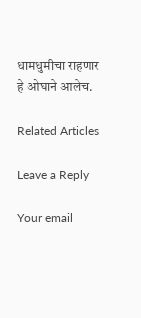धामधुमीचा राहणार हे ओघाने आलेच.

Related Articles

Leave a Reply

Your email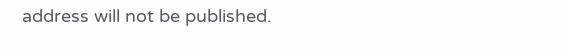address will not be published.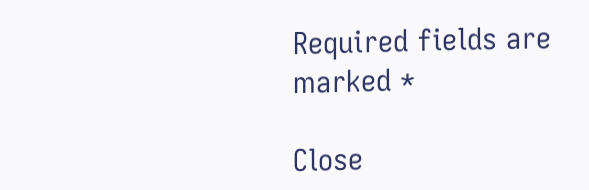Required fields are marked *

Close